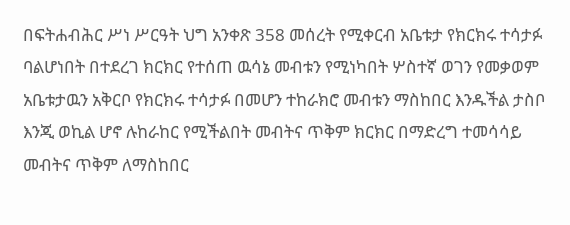በፍትሐብሕር ሥነ ሥርዓት ህግ አንቀጽ 358 መሰረት የሚቀርብ አቤቱታ የክርክሩ ተሳታፉ ባልሆነበት በተደረገ ክርክር የተሰጠ ዉሳኔ መብቱን የሚነካበት ሦስተኛ ወገን የመቃወም አቤቱታዉን አቅርቦ የክርክሩ ተሳታፉ በመሆን ተከራክሮ መብቱን ማስከበር እንዱችል ታስቦ እንጂ ወኪል ሆኖ ሉከራከር የሚችልበት መብትና ጥቅም ክርክር በማድረግ ተመሳሳይ መብትና ጥቅም ለማስከበር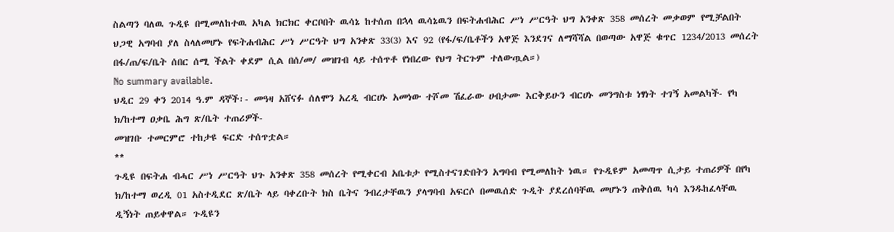ስልጣን ባለዉ ጉዲዩ በሚመለከተዉ አካል ክርክር ቀርቦበት ዉሳኔ ከተሰጠ በኋላ ዉሳኔዉን በፍትሐብሕር ሥነ ሥርዓት ህግ አንቀጽ 358 መሰረት መቃወም የሚቻልበት ህጋዊ አግባብ ያለ ስላለመሆኑ የፍትሐብሕር ሥነ ሥርዓት ህግ አንቀጽ 33(3) እና 92 (የፋ/ፍ/ቤቶችን አዋጅ እንደገና ለማሻሻል በወጣው አዋጅ ቁጥር 1234/2013 መሰረት በፋ/ጠ/ፍ/ቤት ሰበር ሰሚ ችልት ቀደም ሲል በሰ/መ/ መዝገብ ላይ ተሰጥቶ የነበረው የህግ ትርጉም ተለውጧል።)
No summary available.
ህዲር 29 ቀን 2014 ዓ.ም ዳኞች፡- መዓዛ አሸናፉ ሰለሞን አረዲ ብርሀኑ አመነው ተሾመ ሽፈራው ሀብታሙ እርቅይሁን ብርሀኑ መንግስቱ ነፃነት ተገኝ አመልካች- የካ ክ/ከተማ ዐቃቤ ሕግ ጽ/ቤት ተጠሪዎች-
መዝገቡ ተመርምሮ ተከታዩ ፍርድ ተሰጥቷል።
**
ጉዲዩ በፍትሐ ብሓር ሥነ ሥርዓት ህጉ አንቀጽ 358 መሰረት የሚቀርብ አቤቱታ የሚስተናገድበትን አግባብ የሚመለከት ነዉ። የጉዲዩም አመጣጥ ሲታይ ተጠሪዎች በየካ ክ/ከተማ ወረዲ 01 አስተዲደር ጽ/ቤት ላይ ባቀረቡት ክስ ቤትና ንብረታቸዉን ያላግባብ አፍርሶ በመዉሰድ ጉዲት ያደረሰባቸዉ መሆኑን ጠቅሰዉ ካሳ እንዱከፈላቸዉ ዲኝነት ጠይቀዋል። ጉዲዩን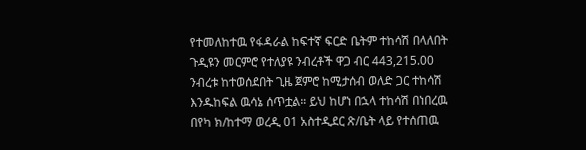የተመለከተዉ የፋዳራል ከፍተኛ ፍርድ ቤትም ተከሳሽ በላለበት ጉዲዩን መርምሮ የተለያዩ ንብረቶች ዋጋ ብር 443,215.00 ንብረቱ ከተወሰደበት ጊዜ ጀምሮ ከሚታሰብ ወለድ ጋር ተከሳሽ እንዱከፍል ዉሳኔ ሰጥቷል። ይህ ከሆነ በኋላ ተከሳሽ በነበረዉ በየካ ክ/ከተማ ወረዲ 01 አስተዲደር ጽ/ቤት ላይ የተሰጠዉ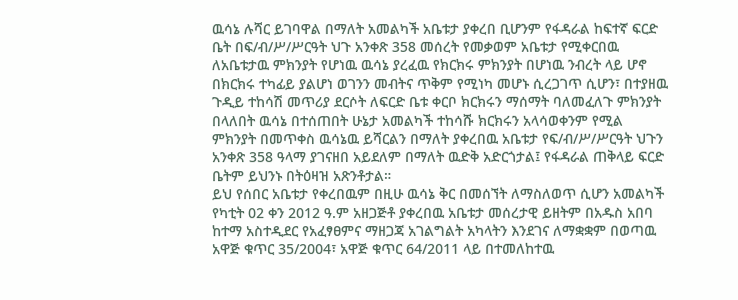ዉሳኔ ሉሻር ይገባዋል በማለት አመልካች አቤቱታ ያቀረበ ቢሆንም የፋዳራል ከፍተኛ ፍርድ ቤት በፍ/ብ/ሥ/ሥርዓት ህጉ አንቀጽ 358 መሰረት የመቃወም አቤቱታ የሚቀርበዉ ለአቤቱታዉ ምክንያት የሆነዉ ዉሳኔ ያረፈዉ የክርክሩ ምክንያት በሆነዉ ንብረት ላይ ሆኖ በክርክሩ ተካፊይ ያልሆነ ወገንን መብትና ጥቅም የሚነካ መሆኑ ሲረጋገጥ ሲሆን፣ በተያዘዉ ጉዲይ ተከሳሽ መጥሪያ ደርሶት ለፍርድ ቤቱ ቀርቦ ክርክሩን ማሰማት ባለመፈለጉ ምክንያት በላለበት ዉሳኔ በተሰጠበት ሁኔታ አመልካች ተከሳሹ ክርክሩን አላሳወቀንም የሚል ምክንያት በመጥቀስ ዉሳኔዉ ይሻርልን በማለት ያቀረበዉ አቤቱታ የፍ/ብ/ሥ/ሥርዓት ህጉን አንቀጽ 358 ዓላማ ያገናዘበ አይደለም በማለት ዉድቅ አድርጎታል፤ የፋዳራል ጠቅላይ ፍርድ ቤትም ይህንኑ በትዕዛዝ አጽንቶታል።
ይህ የሰበር አቤቱታ የቀረበዉም በዚሁ ዉሳኔ ቅር በመሰኘት ለማስለወጥ ሲሆን አመልካች የካቲት 02 ቀን 2012 ዓ.ም አዘጋጅቶ ያቀረበዉ አቤቱታ መሰረታዊ ይዘትም በአዱስ አበባ ከተማ አስተዲደር የአፈፃፀምና ማዘጋጃ አገልግልት አካላትን እንደገና ለማቋቋም በወጣዉ አዋጅ ቁጥር 35/2004፣ አዋጅ ቁጥር 64/2011 ላይ በተመለከተዉ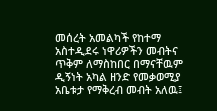መሰረት አመልካች የከተማ አስተዲደሩ ነዋሪዎችን መብትና ጥቅም ለማስከበር በማናቸዉም ዲኝነት አካል ዘንድ የመቃወሚያ አቤቱታ የማቅረብ መብት አለዉ፤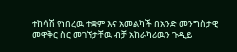ተከሳሽ የነበረዉ ተቋም እና አመልካች በአንድ መንግስታዊ መዋቅር ስር መገኘታቸዉ ብቻ አከራካሪዉን ጉዲይ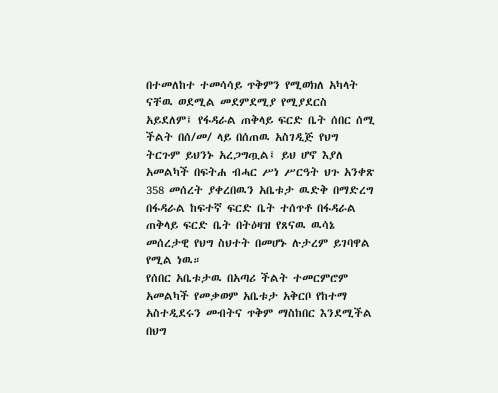በተመለከተ ተመሳሳይ ጥቅምን የሚወክለ አካላት ናቸዉ ወደሚል መደምደሚያ የሚያደርስ አይደለም፤ የፋዳራል ጠቅላይ ፍርድ ቤት ሰበር ሰሚ ችልት በሰ/መ/ ላይ በሰጠዉ አስገዲጅ የህግ ትርጉም ይህንኑ አረጋግጧል፤ ይህ ሆኖ እያለ አመልካች በፍትሐ ብሓር ሥነ ሥርዓት ህጉ አንቀጽ 358 መሰረት ያቀረበዉን አቤቱታ ዉድቅ በማድረግ በፋዳራል ከፍተኛ ፍርድ ቤት ተሰጥቶ በፋዳራል ጠቅላይ ፍርድ ቤት በትዕዛዝ የጸናዉ ዉሳኔ መሰረታዊ የህግ ስህተት በመሆኑ ሉታረም ይገባዋል የሚል ነዉ።
የሰበር አቤቱታዉ በአጣሪ ችልት ተመርምሮም አመልካች የመቃወም አቤቱታ አቅርቦ የከተማ አስተዲደሩን መብትና ጥቅም ማስከበር እንደሚችል በህግ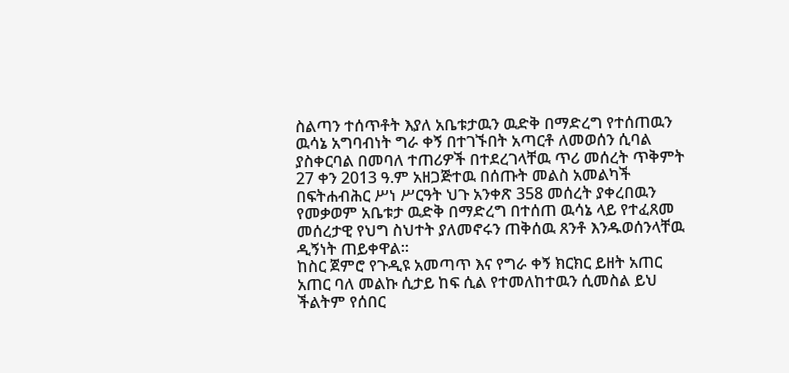ስልጣን ተሰጥቶት እያለ አቤቱታዉን ዉድቅ በማድረግ የተሰጠዉን ዉሳኔ አግባብነት ግራ ቀኝ በተገኙበት አጣርቶ ለመወሰን ሲባል ያስቀርባል በመባለ ተጠሪዎች በተደረገላቸዉ ጥሪ መሰረት ጥቅምት 27 ቀን 2013 ዓ.ም አዘጋጅተዉ በሰጡት መልስ አመልካች በፍትሐብሕር ሥነ ሥርዓት ህጉ አንቀጽ 358 መሰረት ያቀረበዉን የመቃወም አቤቱታ ዉድቅ በማድረግ በተሰጠ ዉሳኔ ላይ የተፈጸመ መሰረታዊ የህግ ስህተት ያለመኖሩን ጠቅሰዉ ጸንቶ እንዱወሰንላቸዉ ዲኝነት ጠይቀዋል።
ከስር ጀምሮ የጉዲዩ አመጣጥ እና የግራ ቀኝ ክርክር ይዘት አጠር አጠር ባለ መልኩ ሲታይ ከፍ ሲል የተመለከተዉን ሲመስል ይህ ችልትም የሰበር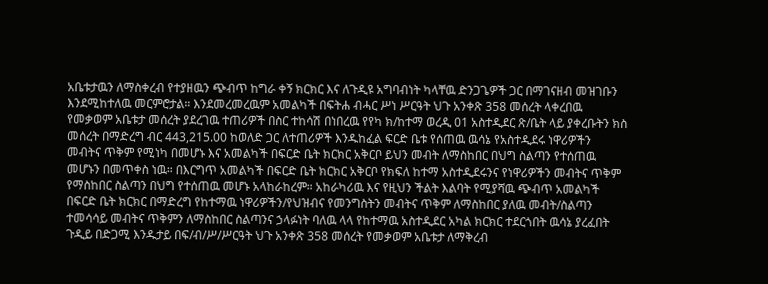አቤቱታዉን ለማስቀረብ የተያዘዉን ጭብጥ ከግራ ቀኝ ክርክር እና ለጉዲዩ አግባብነት ካላቸዉ ድንጋጌዎች ጋር በማገናዘብ መዝገቡን እንደሚከተለዉ መርምሮታል። እንደመረመረዉም አመልካች በፍትሐ ብሓር ሥነ ሥርዓት ህጉ አንቀጽ 358 መሰረት ላቀረበዉ የመቃወም አቤቱታ መሰረት ያደረገዉ ተጠሪዎች በስር ተከሳሽ በነበረዉ የየካ ክ/ከተማ ወረዲ 01 አስተዲደር ጽ/ቤት ላይ ያቀረቡትን ክስ መሰረት በማድረግ ብር 443,215.00 ከወለድ ጋር ለተጠሪዎች እንዱከፈል ፍርድ ቤቱ የሰጠዉ ዉሳኔ የአስተዲደሩ ነዋሪዎችን መብትና ጥቅም የሚነካ በመሆኑ እና አመልካች በፍርድ ቤት ክርክር አቅርቦ ይህን መብት ለማስከበር በህግ ስልጣን የተሰጠዉ መሆኑን በመጥቀስ ነዉ። በእርግጥ አመልካች በፍርድ ቤት ክርክር አቅርቦ የክፍለ ከተማ አስተዲደሩንና የነዋሪዎችን መብትና ጥቅም የማስከበር ስልጣን በህግ የተሰጠዉ መሆኑ አላከራከረም። አከራካሪዉ እና የዚህን ችልት እልባት የሚያሻዉ ጭብጥ አመልካች በፍርድ ቤት ክርክር በማድረግ የከተማዉ ነዋሪዎችን/የህዝብና የመንግስትን መብትና ጥቅም ለማስከበር ያለዉ መብት/ስልጣን ተመሳሳይ መብትና ጥቅምን ለማስከበር ስልጣንና ኃላፉነት ባለዉ ላላ የከተማዉ አስተዲደር አካል ክርክር ተደርጎበት ዉሳኔ ያረፈበት ጉዲይ በድጋሚ እንዱታይ በፍ/ብ/ሥ/ሥርዓት ህጉ አንቀጽ 358 መሰረት የመቃወም አቤቱታ ለማቅረብ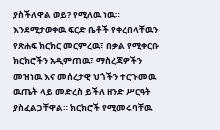ያስችለዋል ወይ? የሚለዉ ነዉ።
እንደሚታወቀዉ ፍርድ ቤቶች የቀረበላቸዉን የጽሐፍ ክርክር መርምረዉ፣ በቃል የሚቀርቡ ክርክሮችን አዲምጠዉ፣ ማስረጃዎችን መዝነዉ እና መሰረታዊ ህጎችን ተርጉመዉ ዉጤት ላይ መድረስ ይችለ ዘንድ ሥርዓት ያስፈልጋቸዋል። ክርክሮች የሚመሩባቸዉ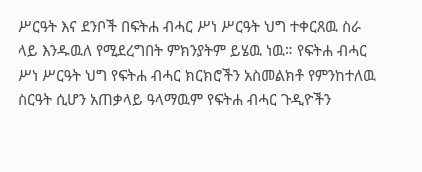ሥርዓት እና ደንቦች በፍትሐ ብሓር ሥነ ሥርዓት ህግ ተቀርጸዉ ስራ ላይ እንዱዉለ የሚደረግበት ምክንያትም ይሄዉ ነዉ። የፍትሐ ብሓር ሥነ ሥርዓት ህግ የፍትሐ ብሓር ክርክሮችን አስመልክቶ የምንከተለዉ ስርዓት ሲሆን አጠቃላይ ዓላማዉም የፍትሐ ብሓር ጉዲዮችን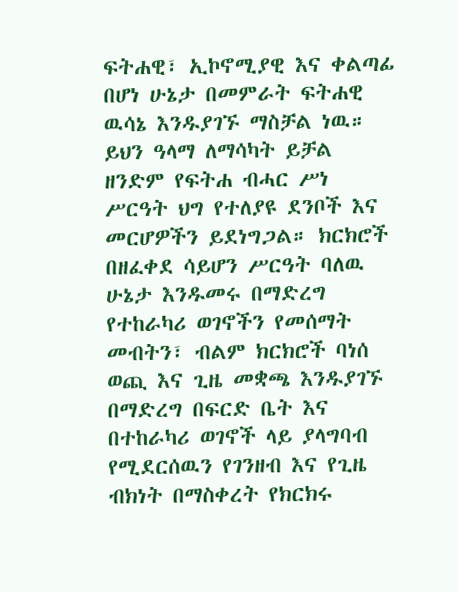ፍትሐዊ፣ ኢኮኖሚያዊ እና ቀልጣፊ በሆነ ሁኔታ በመምራት ፍትሐዊ ዉሳኔ እንዱያገኙ ማስቻል ነዉ። ይህን ዓላማ ለማሳካት ይቻል ዘንድም የፍትሐ ብሓር ሥነ ሥርዓት ህግ የተለያዩ ደንቦች እና መርሆዎችን ይደነግጋል። ክርክሮች በዘፈቀደ ሳይሆን ሥርዓት ባለዉ ሁኔታ እንዱመሩ በማድረግ የተከራካሪ ወገኖችን የመሰማት መብትን፣ ብልም ክርክሮች ባነሰ ወጪ እና ጊዜ መቋጫ እንዱያገኙ በማድረግ በፍርድ ቤት እና በተከራካሪ ወገኖች ላይ ያላግባብ የሚደርሰዉን የገንዘብ እና የጊዜ ብክነት በማስቀረት የክርክሩ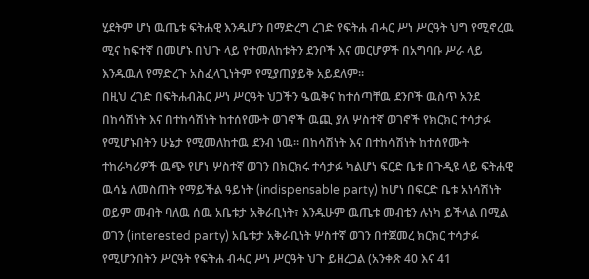ሂደትም ሆነ ዉጤቱ ፍትሐዊ እንዱሆን በማድረግ ረገድ የፍትሐ ብሓር ሥነ ሥርዓት ህግ የሚኖረዉ ሚና ከፍተኛ በመሆኑ በህጉ ላይ የተመለከቱትን ደንቦች እና መርሆዎች በአግባቡ ሥራ ላይ እንዱዉለ የማድረጉ አስፈላጊነትም የሚያጠያይቅ አይደለም።
በዚህ ረገድ በፍትሐብሕር ሥነ ሥርዓት ህጋችን ዔዉቅና ከተሰጣቸዉ ደንቦች ዉስጥ አንደ በከሳሽነት እና በተከሳሽነት ከተሰየሙት ወገኖች ዉጪ ያለ ሦስተኛ ወገኖች የክርክር ተሳታፉ የሚሆኑበትን ሁኔታ የሚመለከተዉ ደንብ ነዉ። በከሳሽነት እና በተከሳሽነት ከተሰየሙት ተከራካሪዎች ዉጭ የሆነ ሦስተኛ ወገን በክርክሩ ተሳታፉ ካልሆነ ፍርድ ቤቱ በጉዲዩ ላይ ፍትሐዊ ዉሳኔ ለመስጠት የማይችል ዓይነት (indispensable party) ከሆነ በፍርድ ቤቱ አነሳሽነት ወይም መብት ባለዉ ሰዉ አቤቱታ አቅራቢነት፣ እንዱሁም ዉጤቱ መብቴን ሉነካ ይችላል በሚል ወገን (interested party) አቤቱታ አቅራቢነት ሦስተኛ ወገን በተጀመረ ክርክር ተሳታፉ የሚሆንበትን ሥርዓት የፍትሐ ብሓር ሥነ ሥርዓት ህጉ ይዘረጋል (አንቀጽ 40 እና 41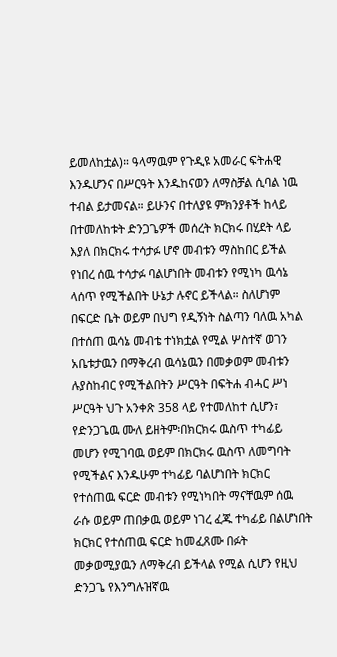ይመለከቷል)። ዓላማዉም የጉዲዩ አመራር ፍትሐዊ እንዱሆንና በሥርዓት እንዱከናወን ለማስቻል ሲባል ነዉ ተብል ይታመናል። ይሁንና በተለያዩ ምክንያቶች ከላይ በተመለከቱት ድንጋጌዎች መሰረት ክርክሩ በሂደት ላይ እያለ በክርክሩ ተሳታፉ ሆኖ መብቱን ማስከበር ይችል የነበረ ሰዉ ተሳታፉ ባልሆነበት መብቱን የሚነካ ዉሳኔ ላሰጥ የሚችልበት ሁኔታ ሉኖር ይችላል። ስለሆነም በፍርድ ቤት ወይም በህግ የዲኝነት ስልጣን ባለዉ አካል በተሰጠ ዉሳኔ መብቴ ተነክቷል የሚል ሦስተኛ ወገን አቤቱታዉን በማቅረብ ዉሳኔዉን በመቃወም መብቱን ሉያስከብር የሚችልበትን ሥርዓት በፍትሐ ብሓር ሥነ ሥርዓት ህጉ አንቀጽ 358 ላይ የተመለከተ ሲሆን፣ የድንጋጌዉ ሙለ ይዘትም፡በክርክሩ ዉስጥ ተካፊይ መሆን የሚገባዉ ወይም በክርክሩ ዉስጥ ለመግባት የሚችልና እንዱሁም ተካፊይ ባልሆነበት ክርክር የተሰጠዉ ፍርድ መብቱን የሚነካበት ማናቸዉም ሰዉ ራሱ ወይም ጠበቃዉ ወይም ነገረ ፈጁ ተካፊይ በልሆነበት ክርክር የተሰጠዉ ፍርድ ከመፈጸሙ በፉት መቃወሚያዉን ለማቅረብ ይችላል የሚል ሲሆን የዚህ ድንጋጌ የእንግሉዝኛዉ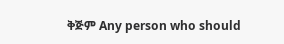ቅጅም Any person who should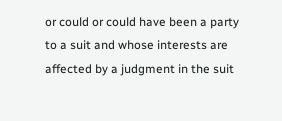or could or could have been a party to a suit and whose interests are affected by a judgment in the suit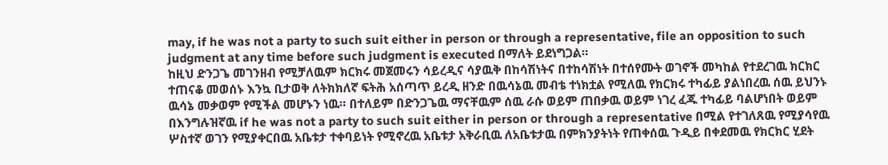may, if he was not a party to such suit either in person or through a representative, file an opposition to such judgment at any time before such judgment is executed በማለት ይደነግጋል።
ከዚህ ድንጋጌ መገንዘብ የሚቻለዉም ክርክሩ መጀመሩን ሳይረዲና ሳያዉቅ በከሳሽነትና በተከሳሽነት በተሰየሙት ወገኖች መካከል የተደረገዉ ክርክር ተጠናቆ መወሰኑ እንኳ ቢታወቅ ለትክክለኛ ፍትሕ አሰጣጥ ይረዲ ዘንድ በዉሳኔዉ መብቴ ተነክቷል የሚለዉ የክርክሩ ተካፊይ ያልነበረዉ ሰዉ ይህንኑ ዉሳኔ መቃወም የሚችል መሆኑን ነዉ። በተለይም በድንጋጌዉ ማናቸዉም ሰዉ ራሱ ወይም ጠበቃዉ ወይም ነገረ ፈጁ ተካፊይ ባልሆነበት ወይም በእንግሉዝኛዉ if he was not a party to such suit either in person or through a representative በሚል የተገለጸዉ የሚያሳየዉ ሦስተኛ ወገን የሚያቀርበዉ አቤቱታ ተቀባይነት የሚኖረዉ አቤቱታ አቅራቢዉ ለአቤቱታዉ በምክንያትነት የጠቀሰዉ ጉዲይ በቀደመዉ የክርክር ሂደት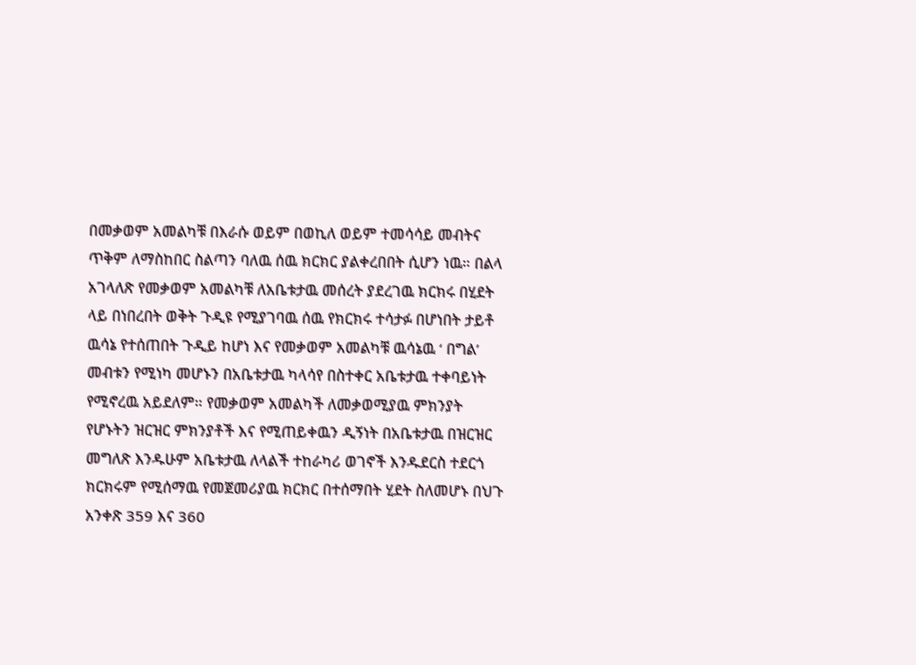በመቃወም አመልካቹ በእራሱ ወይም በወኪለ ወይም ተመሳሳይ መብትና ጥቅም ለማስከበር ስልጣን ባለዉ ሰዉ ክርክር ያልቀረበበት ሲሆን ነዉ። በልላ አገላለጽ የመቃወም አመልካቹ ለአቤቱታዉ መሰረት ያደረገዉ ክርክሩ በሂደት ላይ በነበረበት ወቅት ጉዲዩ የሚያገባዉ ሰዉ የክርክሩ ተሳታፉ በሆነበት ታይቶ ዉሳኔ የተሰጠበት ጉዲይ ከሆነ እና የመቃወም አመልካቹ ዉሳኔዉ ‘ በግል’ መብቱን የሚነካ መሆኑን በአቤቱታዉ ካላሳየ በስተቀር አቤቱታዉ ተቀባይነት የሚኖረዉ አይደለም። የመቃወም አመልካች ለመቃወሚያዉ ምክንያት የሆኑትን ዝርዝር ምክንያቶች እና የሚጠይቀዉን ዲኝነት በአቤቱታዉ በዝርዝር መግለጽ እንዱሁም አቤቱታዉ ለላልች ተከራካሪ ወገኖች እንዱደርስ ተደርጎ ክርክሩም የሚሰማዉ የመጀመሪያዉ ክርክር በተሰማበት ሂደት ስለመሆኑ በህጉ አንቀጽ 359 እና 360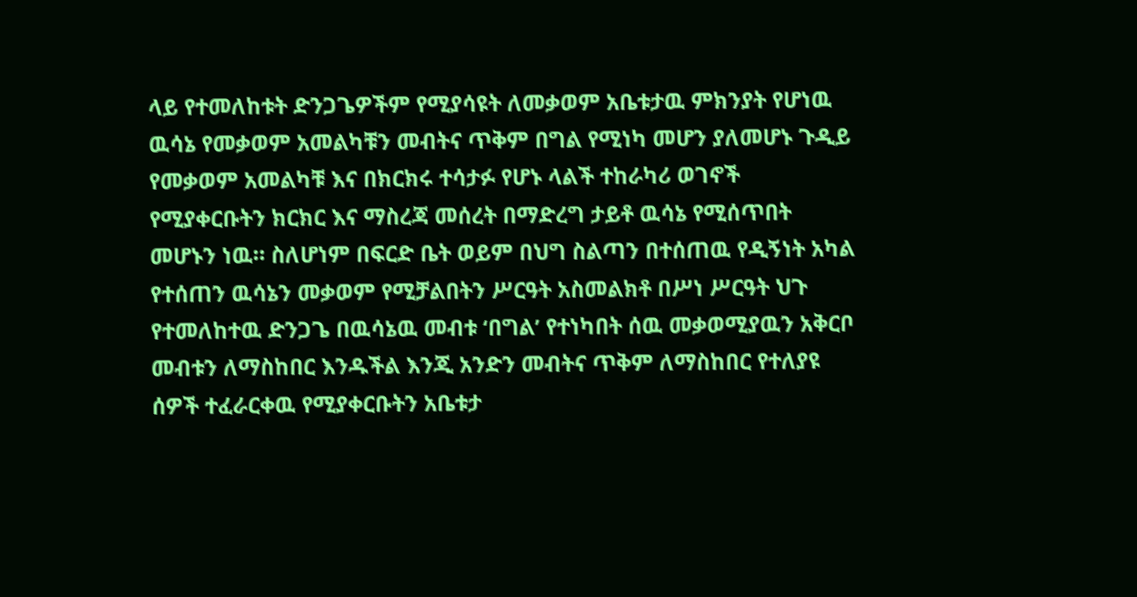ላይ የተመለከቱት ድንጋጌዎችም የሚያሳዩት ለመቃወም አቤቱታዉ ምክንያት የሆነዉ ዉሳኔ የመቃወም አመልካቹን መብትና ጥቅም በግል የሚነካ መሆን ያለመሆኑ ጉዲይ የመቃወም አመልካቹ እና በክርክሩ ተሳታፉ የሆኑ ላልች ተከራካሪ ወገኖች የሚያቀርቡትን ክርክር እና ማስረጃ መሰረት በማድረግ ታይቶ ዉሳኔ የሚሰጥበት መሆኑን ነዉ። ስለሆነም በፍርድ ቤት ወይም በህግ ስልጣን በተሰጠዉ የዲኝነት አካል የተሰጠን ዉሳኔን መቃወም የሚቻልበትን ሥርዓት አስመልክቶ በሥነ ሥርዓት ህጉ የተመለከተዉ ድንጋጌ በዉሳኔዉ መብቱ ‘በግል’ የተነካበት ሰዉ መቃወሚያዉን አቅርቦ መብቱን ለማስከበር እንዱችል እንጂ አንድን መብትና ጥቅም ለማስከበር የተለያዩ ሰዎች ተፈራርቀዉ የሚያቀርቡትን አቤቱታ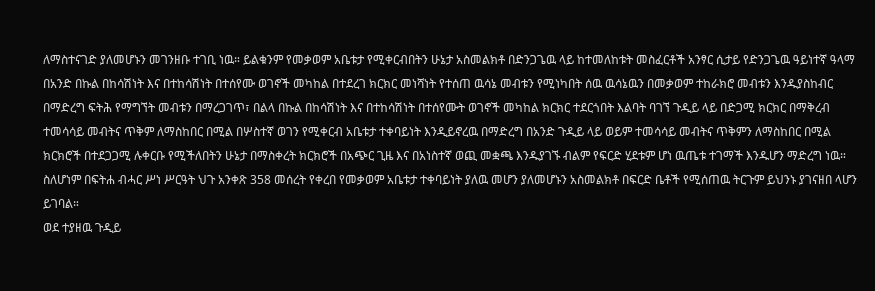ለማስተናገድ ያለመሆኑን መገንዘቡ ተገቢ ነዉ። ይልቁንም የመቃወም አቤቱታ የሚቀርብበትን ሁኔታ አስመልክቶ በድንጋጌዉ ላይ ከተመለከቱት መስፈርቶች አንፃር ሲታይ የድንጋጌዉ ዓይነተኛ ዓላማ በአንድ በኩል በከሳሽነት እና በተከሳሽነት በተሰየሙ ወገኖች መካከል በተደረገ ክርክር መነሻነት የተሰጠ ዉሳኔ መብቱን የሚነካበት ሰዉ ዉሳኔዉን በመቃወም ተከራክሮ መብቱን እንዱያስከብር በማድረግ ፍትሕ የማግኘት መብቱን በማረጋገጥ፣ በልላ በኩል በከሳሽነት እና በተከሳሽነት በተሰየሙት ወገኖች መካከል ክርክር ተደርጎበት እልባት ባገኘ ጉዲይ ላይ በድጋሚ ክርክር በማቅረብ ተመሳሳይ መብትና ጥቅም ለማስከበር በሚል በሦስተኛ ወገን የሚቀርብ አቤቱታ ተቀባይነት እንዲይኖረዉ በማድረግ በአንድ ጉዲይ ላይ ወይም ተመሳሳይ መብትና ጥቅምን ለማስከበር በሚል ክርክሮች በተደጋጋሚ ሉቀርቡ የሚችለበትን ሁኔታ በማስቀረት ክርክሮች በአጭር ጊዜ እና በአነስተኛ ወጪ መቋጫ እንዱያገኙ ብልም የፍርድ ሂደቱም ሆነ ዉጤቱ ተገማች እንዱሆን ማድረግ ነዉ። ስለሆነም በፍትሐ ብሓር ሥነ ሥርዓት ህጉ አንቀጽ 358 መሰረት የቀረበ የመቃወም አቤቱታ ተቀባይነት ያለዉ መሆን ያለመሆኑን አስመልክቶ በፍርድ ቤቶች የሚሰጠዉ ትርጉም ይህንኑ ያገናዘበ ላሆን ይገባል።
ወደ ተያዘዉ ጉዲይ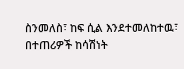ስንመለስ፣ ከፍ ሲል እንደተመለከተዉ፣ በተጠሪዎች ከሳሽነት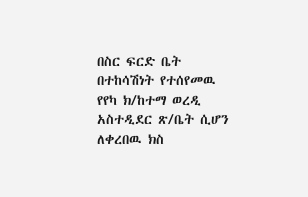በስር ፍርድ ቤት በተከሳሽነት የተሰየመዉ የየካ ክ/ከተማ ወረዲ አስተዲደር ጽ/ቤት ሲሆን ለቀረበዉ ክስ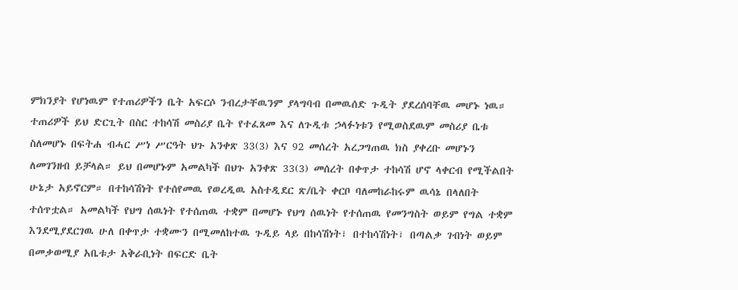ምክንያት የሆነዉም የተጠሪዎችን ቤት አፍርሶ ንብረታቸዉንም ያላግባብ በመዉሰድ ጉዲት ያደረሰባቸዉ መሆኑ ነዉ። ተጠሪዎች ይህ ድርጊት በስር ተከሳሽ መስሪያ ቤት የተፈጸመ እና ለጉዲቱ ኃላፉነቱን የሚወስደዉም መስሪያ ቤቱ ስለመሆኑ በፍትሐ ብሓር ሥነ ሥርዓት ህጉ አንቀጽ 33(3) እና 92 መሰረት አረጋግጠዉ ክስ ያቀረቡ መሆኑን ለመገንዘብ ይቻላል። ይህ በመሆኑም አመልካች በህጉ አንቀጽ 33(3) መሰረት በቀጥታ ተከሳሽ ሆኖ ላቀርብ የሚችልበት ሁኔታ አይኖርም። በተከሳሽነት የተሰየመዉ የወረዲዉ አስተዲደር ጽ/ቤት ቀርቦ ባለመከራከሩም ዉሳኔ በላለበት ተሰጥቷል። አመልካች የህግ ሰዉነት የተሰጠዉ ተቋም በመሆኑ የህግ ሰዉነት የተሰጠዉ የመንግስት ወይም የግል ተቋም እንደሚያደርገዉ ሁለ በቀጥታ ተቋሙን በሚመለከተዉ ጉዲይ ላይ በከሳሽነት፣ በተከሳሽነት፣ በጣልቃ ገብነት ወይም በመቃወሚያ አቤቱታ አቅራቢነት በፍርድ ቤት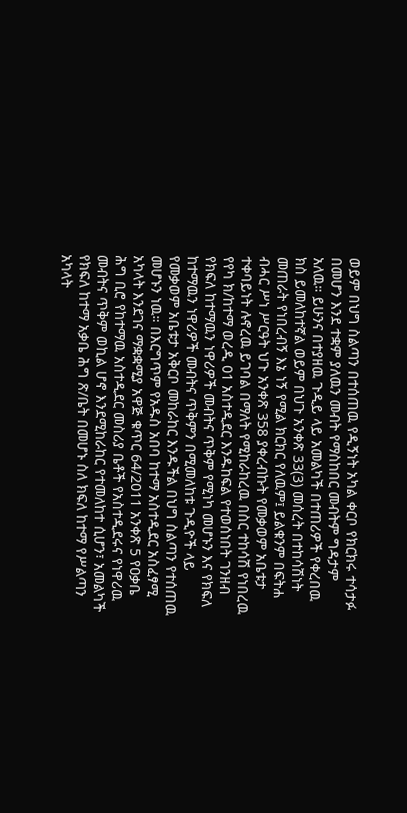ወይም በህግ ስልጣን በተሰጠዉ የዲኝነት አካል ቀርቦ የክርክሩ ተሳታፉ በመሆን እንደ ተቋም ያለዉን መብት የማስከበር መብትም ግዳታም አለዉ። ይሁንና በተያዘዉ ጉዲይ ላይ አመልካች በተጠሪዎች የቀረበዉ ክስ ይመለከተኛል ወይም በህጉ አንቀጽ 33(3) መሰረት በተከሳሽነት መጠራት የነበረብኝ እኔ ነኝ የሚል ክርክር የለዉም፤ ይልቁንም በፍትሐ ብሓር ሥነ ሥርዓት ህጉ አንቀጽ 358 ያቀረብኩት የመቃወም አቤቱታ ተቀባይነት ሉኖረዉ ይገባል በማለት የሚከራከረዉ በስር ተከሳሽ የነበረዉ የየካ ክ/ከተማ ወረዲ 01 አስተዲደር እንዱከፍል የተወሰነበት ገንዘብ የክፍለ ከተማዉን ነዋሪዎች መብትና ጥቅም የሚነካ መሆኑን እና የክፍለ ከተማዉን ነዋሪዎች መብትና ጥቅምን በሚመለከቱ ጉዲዮች ላይ የመቃወም አቤቱታ አቅርቦ መከራከር እንዱችል በህግ ስልጣን የተሰጠዉ መሆኑን ነዉ። በእርግጥም የአዱስ አበባ ከተማ አስተዲደር አስፈፃሚ አካላት እንደገና ማቋቋሚያ አዋጅ ቁጥር 64/2011 አንቀጽ 5 የዐቃቤ ሕግ ቢሮ የከተማዉ አስተዲደር መስሪያ ቤቶች የአስተዲደሩና የነዋሪዉ መብትና ጥቅም ወኪል ሆኖ እንደሚከራከር የተመለከተ ሲሆን፣ አመልካች የክፍለ ከተማ አቃቤ ሕግ ጽ/ቤት በመሆኑ ስለ ክፍለ ከተማ የሥልጣን አካላት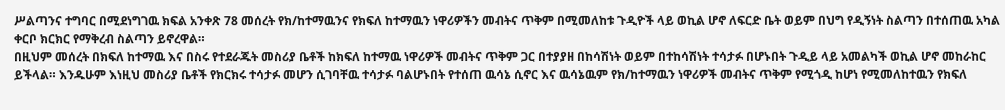ሥልጣንና ተግባር በሚደነግገዉ ክፍል አንቀጽ 78 መሰረት የክ/ከተማዉንና የክፍለ ከተማዉን ነዋሪዎችን መብትና ጥቅም በሚመለከቱ ጉዲዮች ላይ ወኪል ሆኖ ለፍርድ ቤት ወይም በህግ የዲኝነት ስልጣን በተሰጠዉ አካል ቀርቦ ክርክር የማቅረብ ስልጣን ይኖረዋል።
በዚህም መሰረት በክፍለ ከተማዉ እና በስሩ የተደራጁት መስሪያ ቤቶች ከክፍለ ከተማዉ ነዋሪዎች መብትና ጥቅም ጋር በተያያዘ በከሳሽነት ወይም በተከሳሽነት ተሳታፉ በሆኑበት ጉዲይ ላይ አመልካች ወኪል ሆኖ መከራከር ይችላል። እንዱሁም እነዚህ መስሪያ ቤቶች የክርክሩ ተሳታፉ መሆን ሲገባቸዉ ተሳታፉ ባልሆኑበት የተሰጠ ዉሳኔ ሲኖር እና ዉሳኔዉም የክ/ከተማዉን ነዋሪዎች መብትና ጥቅም የሚጎዲ ከሆነ የሚመለከተዉን የክፍለ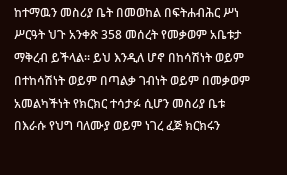ከተማዉን መስሪያ ቤት በመወከል በፍትሐብሕር ሥነ ሥርዓት ህጉ አንቀጽ 358 መሰረት የመቃወም አቤቱታ ማቅረብ ይችላል። ይህ እንዲለ ሆኖ በከሳሽነት ወይም በተከሳሽነት ወይም በጣልቃ ገብነት ወይም በመቃወም አመልካችነት የክርክር ተሳታፉ ሲሆን መስሪያ ቤቱ በእራሱ የህግ ባለሙያ ወይም ነገረ ፈጅ ክርክሩን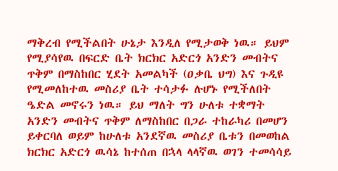ማቅረብ የሚችልበት ሁኔታ እንዲለ የሚታወቅ ነዉ። ይህም የሚያሳየዉ በፍርድ ቤት ክርክር አድርጎ አንድን መብትና ጥቅም በማስከበር ሂደት አመልካች (ዐቃቤ ህግ) እና ጉዲዩ የሚመለከተዉ መስሪያ ቤት ተሳታፉ ሉሆኑ የሚችለበት ዔድል መኖሩን ነዉ። ይህ ማለት ግን ሁለቱ ተቋማት አንድን መብትና ጥቅም ለማስከበር በጋራ ተከራካሪ በመሆን ይቀርባለ ወይም ከሁለቱ አንደኛዉ መስሪያ ቤቱን በመወከል ክርክር አድርጎ ዉሳኔ ከተሰጠ በኋላ ላላኛዉ ወገን ተመሳሳይ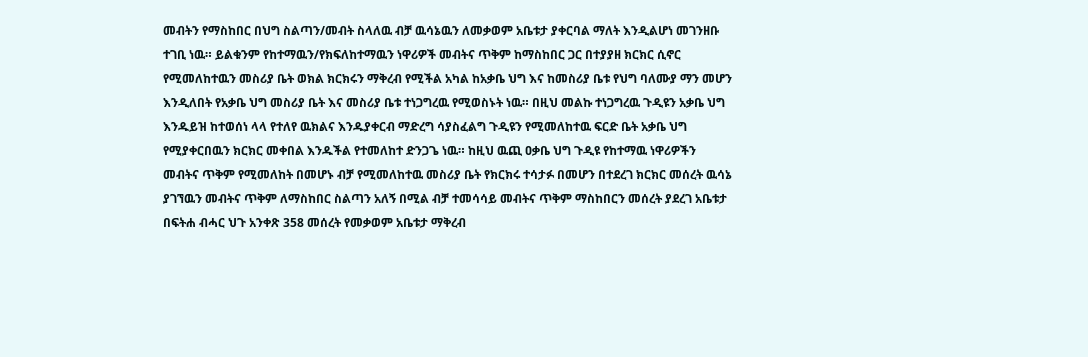መብትን የማስከበር በህግ ስልጣን/መብት ስላለዉ ብቻ ዉሳኔዉን ለመቃወም አቤቱታ ያቀርባል ማለት እንዲልሆነ መገንዘቡ ተገቢ ነዉ። ይልቁንም የከተማዉን/የክፍለከተማዉን ነዋሪዎች መብትና ጥቅም ከማስከበር ጋር በተያያዘ ክርክር ሲኖር የሚመለከተዉን መስሪያ ቤት ወክል ክርክሩን ማቅረብ የሚችል አካል ከአቃቤ ህግ እና ከመስሪያ ቤቱ የህግ ባለሙያ ማን መሆን እንዲለበት የአቃቤ ህግ መስሪያ ቤት እና መስሪያ ቤቱ ተነጋግረዉ የሚወስኑት ነዉ። በዚህ መልኩ ተነጋግረዉ ጉዲዩን አቃቤ ህግ እንዱይዝ ከተወሰነ ላላ የተለየ ዉክልና እንዱያቀርብ ማድረግ ሳያስፈልግ ጉዲዩን የሚመለከተዉ ፍርድ ቤት አቃቤ ህግ የሚያቀርበዉን ክርክር መቀበል እንዱችል የተመለከተ ድንጋጌ ነዉ። ከዚህ ዉጪ ዐቃቤ ህግ ጉዲዩ የከተማዉ ነዋሪዎችን መብትና ጥቅም የሚመለከት በመሆኑ ብቻ የሚመለከተዉ መስሪያ ቤት የክርክሩ ተሳታፉ በመሆን በተደረገ ክርክር መሰረት ዉሳኔ ያገኘዉን መብትና ጥቅም ለማስከበር ስልጣን አለኝ በሚል ብቻ ተመሳሳይ መብትና ጥቅም ማስከበርን መሰረት ያደረገ አቤቱታ በፍትሐ ብሓር ህጉ አንቀጽ 358 መሰረት የመቃወም አቤቱታ ማቅረብ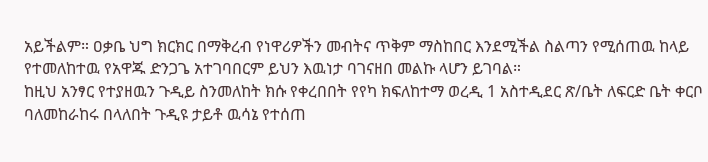አይችልም። ዐቃቤ ህግ ክርክር በማቅረብ የነዋሪዎችን መብትና ጥቅም ማስከበር እንደሚችል ስልጣን የሚሰጠዉ ከላይ የተመለከተዉ የአዋጁ ድንጋጌ አተገባበርም ይህን እዉነታ ባገናዘበ መልኩ ላሆን ይገባል።
ከዚህ አንፃር የተያዘዉን ጉዲይ ስንመለከት ክሱ የቀረበበት የየካ ክፍለከተማ ወረዲ 1 አስተዲደር ጽ/ቤት ለፍርድ ቤት ቀርቦ ባለመከራከሩ በላለበት ጉዲዩ ታይቶ ዉሳኔ የተሰጠ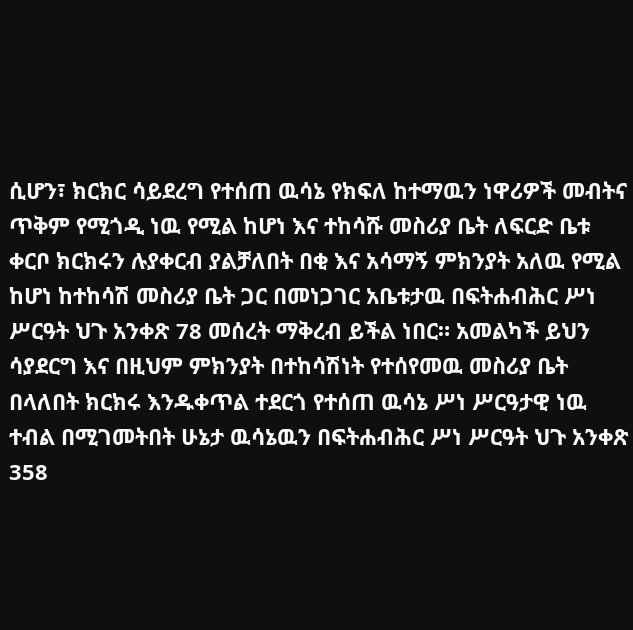ሲሆን፣ ክርክር ሳይደረግ የተሰጠ ዉሳኔ የክፍለ ከተማዉን ነዋሪዎች መብትና ጥቅም የሚጎዲ ነዉ የሚል ከሆነ እና ተከሳሹ መስሪያ ቤት ለፍርድ ቤቱ ቀርቦ ክርክሩን ሉያቀርብ ያልቻለበት በቂ እና አሳማኝ ምክንያት አለዉ የሚል ከሆነ ከተከሳሽ መስሪያ ቤት ጋር በመነጋገር አቤቱታዉ በፍትሐብሕር ሥነ ሥርዓት ህጉ አንቀጽ 78 መሰረት ማቅረብ ይችል ነበር። አመልካች ይህን ሳያደርግ እና በዚህም ምክንያት በተከሳሽነት የተሰየመዉ መስሪያ ቤት በላለበት ክርክሩ እንዱቀጥል ተደርጎ የተሰጠ ዉሳኔ ሥነ ሥርዓታዊ ነዉ ተብል በሚገመትበት ሁኔታ ዉሳኔዉን በፍትሐብሕር ሥነ ሥርዓት ህጉ አንቀጽ 358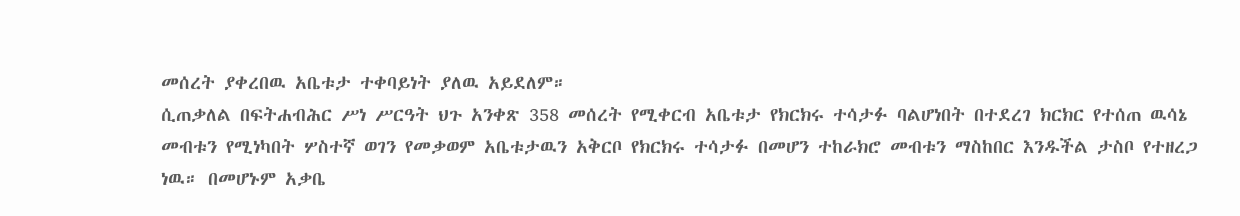መሰረት ያቀረበዉ አቤቱታ ተቀባይነት ያለዉ አይደለም።
ሲጠቃለል በፍትሐብሕር ሥነ ሥርዓት ህጉ አንቀጽ 358 መሰረት የሚቀርብ አቤቱታ የክርክሩ ተሳታፉ ባልሆነበት በተደረገ ክርክር የተሰጠ ዉሳኔ መብቱን የሚነካበት ሦስተኛ ወገን የመቃወም አቤቱታዉን አቅርቦ የክርክሩ ተሳታፉ በመሆን ተከራክሮ መብቱን ማስከበር እንዱችል ታስቦ የተዘረጋ ነዉ። በመሆኑም አቃቤ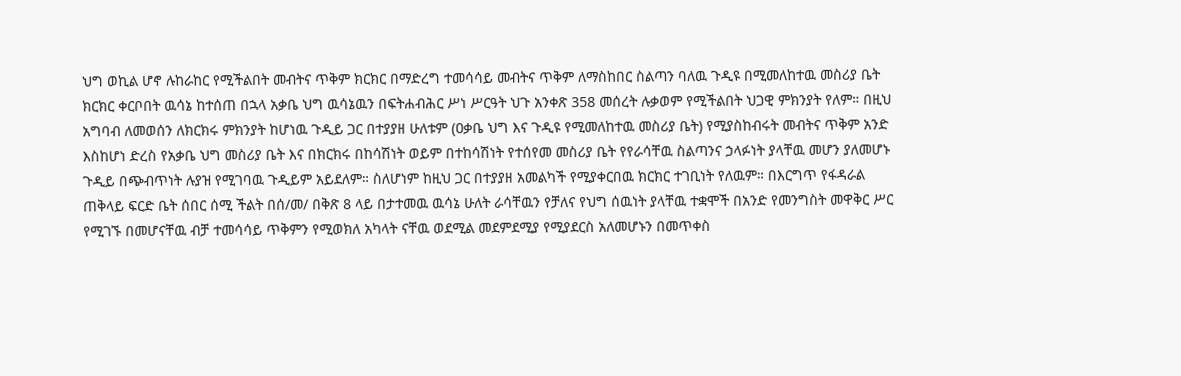ህግ ወኪል ሆኖ ሉከራከር የሚችልበት መብትና ጥቅም ክርክር በማድረግ ተመሳሳይ መብትና ጥቅም ለማስከበር ስልጣን ባለዉ ጉዲዩ በሚመለከተዉ መስሪያ ቤት ክርክር ቀርቦበት ዉሳኔ ከተሰጠ በኋላ አቃቤ ህግ ዉሳኔዉን በፍትሐብሕር ሥነ ሥርዓት ህጉ አንቀጽ 358 መሰረት ሉቃወም የሚችልበት ህጋዊ ምክንያት የለም። በዚህ አግባብ ለመወሰን ለክርክሩ ምክንያት ከሆነዉ ጉዲይ ጋር በተያያዘ ሁለቱም (ዐቃቤ ህግ እና ጉዲዩ የሚመለከተዉ መስሪያ ቤት) የሚያስከብሩት መብትና ጥቅም አንድ እስከሆነ ድረስ የአቃቤ ህግ መስሪያ ቤት እና በክርክሩ በከሳሽነት ወይም በተከሳሽነት የተሰየመ መስሪያ ቤት የየራሳቸዉ ስልጣንና ኃላፉነት ያላቸዉ መሆን ያለመሆኑ ጉዲይ በጭብጥነት ሉያዝ የሚገባዉ ጉዲይም አይደለም። ስለሆነም ከዚህ ጋር በተያያዘ አመልካች የሚያቀርበዉ ክርክር ተገቢነት የለዉም። በእርግጥ የፋዳራል ጠቅላይ ፍርድ ቤት ሰበር ሰሚ ችልት በሰ/መ/ በቅጽ 8 ላይ በታተመዉ ዉሳኔ ሁለት ራሳቸዉን የቻለና የህግ ሰዉነት ያላቸዉ ተቋሞች በአንድ የመንግስት መዋቅር ሥር የሚገኙ በመሆናቸዉ ብቻ ተመሳሳይ ጥቅምን የሚወክለ አካላት ናቸዉ ወደሚል መደምደሚያ የሚያደርስ አለመሆኑን በመጥቀስ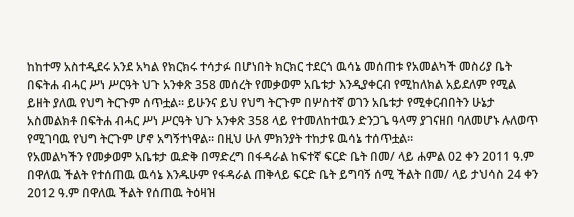ከከተማ አስተዲደሩ አንደ አካል የክርክሩ ተሳታፉ በሆነበት ክርክር ተደርጎ ዉሳኔ መሰጠቱ የአመልካች መስሪያ ቤት በፍትሐ ብሓር ሥነ ሥርዓት ህጉ አንቀጽ 358 መሰረት የመቃወም አቤቱታ እንዲያቀርብ የሚከለክል አይደለም የሚል ይዘት ያለዉ የህግ ትርጉም ሰጥቷል። ይሁንና ይህ የህግ ትርጉም በሦስተኛ ወገን አቤቱታ የሚቀርብበትን ሁኔታ አስመልክቶ በፍትሐ ብሓር ሥነ ሥርዓት ህጉ አንቀጽ 358 ላይ የተመለከተዉን ድንጋጌ ዓላማ ያገናዘበ ባለመሆኑ ሉለወጥ የሚገባዉ የህግ ትርጉም ሆኖ አግኝተነዋል። በዚህ ሁለ ምክንያት ተከታዩ ዉሳኔ ተሰጥቷል።
የአመልካችን የመቃወም አቤቱታ ዉድቅ በማድረግ በፋዳራል ከፍተኛ ፍርድ ቤት በመ/ ላይ ሐምል 02 ቀን 2011 ዓ.ም በዋለዉ ችልት የተሰጠዉ ዉሳኔ እንዱሁም የፋዳራል ጠቅላይ ፍርድ ቤት ይግባኝ ሰሚ ችልት በመ/ ላይ ታህሳስ 24 ቀን 2012 ዓ.ም በዋለዉ ችልት የሰጠዉ ትዕዛዝ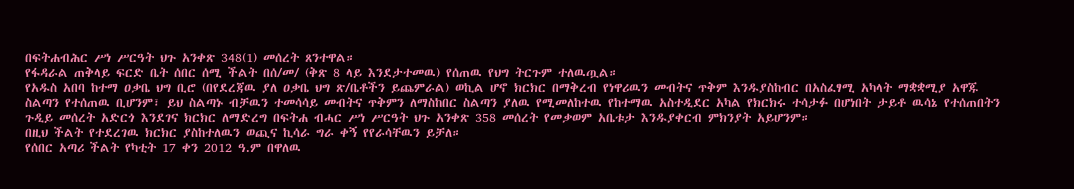በፍትሐብሕር ሥነ ሥርዓት ህጉ አንቀጽ 348(1) መሰረት ጸንተዋል።
የፋዳራል ጠቅላይ ፍርድ ቤት ሰበር ሰሚ ችልት በሰ/መ/ (ቅጽ 8 ላይ እንደታተመዉ) የሰጠዉ የህግ ትርጉም ተለዉጧል።
የአዱስ አበባ ከተማ ዐቃቤ ህግ ቢሮ (በየደረጃዉ ያለ ዐቃቤ ህግ ጽ/ቤቶችን ይጨምራል) ወኪል ሆኖ ክርክር በማቅረብ የነዋሪዉን መብትና ጥቅም እንዱያስከብር በአስፈፃሚ አካላት ማቋቋሚያ አዋጁ ስልጣን የተሰጠዉ ቢሆንም፣ ይህ ስልጣኑ ብቻዉን ተመሳሳይ መብትና ጥቅምን ለማስከበር ስልጣን ያለዉ የሚመለከተዉ የከተማዉ አስተዲደር አካል የክርክሩ ተሳታፉ በሆነበት ታይቶ ዉሳኔ የተሰጠበትን ጉዲይ መሰረት አድርጎ እንደገና ክርክር ለማድረግ በፍትሐ ብሓር ሥነ ሥርዓት ህጉ አንቀጽ 358 መሰረት የመቃወም አቤቱታ እንዱያቀርብ ምክንያት አይሆንም።
በዚህ ችልት የተደረገዉ ክርክር ያስከተለዉን ወጪና ኪሳራ ግራ ቀኝ የየራሳቸዉን ይቻለ።
የሰበር አጣሪ ችልት የካቲት 17 ቀን 2012 ዓ.ም በዋለዉ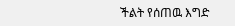ችልት የሰጠዉ እግድ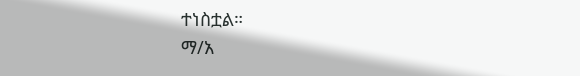ተነስቷል።
ማ/አ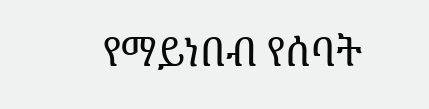የማይነበብ የሰባት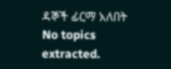ዳኞች ፊርማ አለበት
No topics extracted.